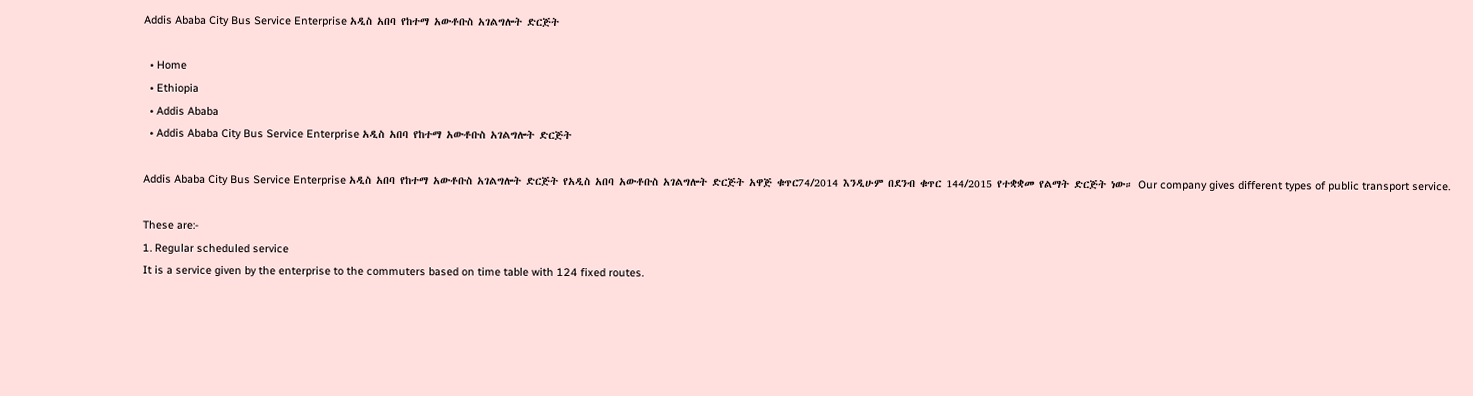Addis Ababa City Bus Service Enterprise አዲስ አበባ የከተማ አውቶቡስ አገልግሎት ድርጅት

  • Home
  • Ethiopia
  • Addis Ababa
  • Addis Ababa City Bus Service Enterprise አዲስ አበባ የከተማ አውቶቡስ አገልግሎት ድርጅት

Addis Ababa City Bus Service Enterprise አዲስ አበባ የከተማ አውቶቡስ አገልግሎት ድርጅት የአዲስ አበባ አውቶቡስ አገልግሎት ድርጅት አዋጅ ቁጥር74/2014 እንዲሁም በደንብ ቁጥር 144/2015 የተቋቋመ የልማት ድርጅት ነው። Our company gives different types of public transport service.

These are:-
1. Regular scheduled service
It is a service given by the enterprise to the commuters based on time table with 124 fixed routes.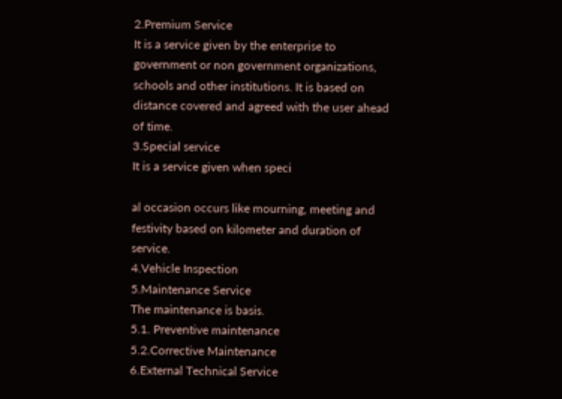2.Premium Service
It is a service given by the enterprise to government or non government organizations, schools and other institutions. It is based on distance covered and agreed with the user ahead of time.
3.Special service
It is a service given when speci

al occasion occurs like mourning, meeting and festivity based on kilometer and duration of service.
4.Vehicle Inspection
5.Maintenance Service
The maintenance is basis.
5.1. Preventive maintenance
5.2.Corrective Maintenance
6.External Technical Service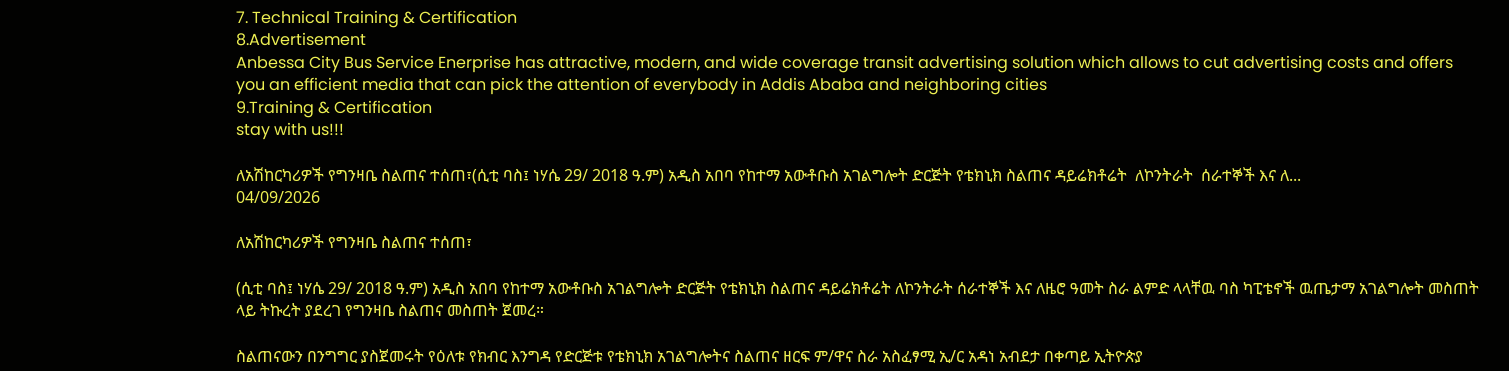7. Technical Training & Certification
8.Advertisement
Anbessa City Bus Service Enerprise has attractive, modern, and wide coverage transit advertising solution which allows to cut advertising costs and offers you an efficient media that can pick the attention of everybody in Addis Ababa and neighboring cities
9.Training & Certification
stay with us!!!

ለአሽከርካሪዎች የግንዛቤ ስልጠና ተሰጠ፣(ሲቲ ባስ፤ ነሃሴ 29/ 2018 ዓ.ም) አዲስ አበባ የከተማ አውቶቡስ አገልግሎት ድርጅት የቴክኒክ ስልጠና ዳይሬክቶሬት  ለኮንትራት  ሰራተኞች እና ለ...
04/09/2026

ለአሽከርካሪዎች የግንዛቤ ስልጠና ተሰጠ፣

(ሲቲ ባስ፤ ነሃሴ 29/ 2018 ዓ.ም) አዲስ አበባ የከተማ አውቶቡስ አገልግሎት ድርጅት የቴክኒክ ስልጠና ዳይሬክቶሬት ለኮንትራት ሰራተኞች እና ለዜሮ ዓመት ስራ ልምድ ላላቸዉ ባስ ካፒቴኖች ዉጤታማ አገልግሎት መስጠት ላይ ትኩረት ያደረገ የግንዛቤ ስልጠና መስጠት ጀመረ።

ስልጠናውን በንግግር ያስጀመሩት የዕለቱ የክብር እንግዳ የድርጅቱ የቴክኒክ አገልግሎትና ስልጠና ዘርፍ ም/ዋና ስራ አስፈፃሚ ኢ/ር አዳነ አብደታ በቀጣይ ኢትዮጵያ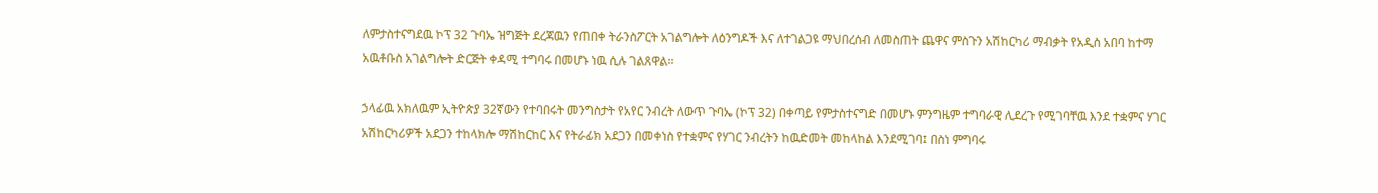ለምታስተናግደዉ ኮፕ 32 ጉባኤ ዝግጅት ደረጃዉን የጠበቀ ትራንስፖርት አገልግሎት ለዕንግዶች እና ለተገልጋዩ ማህበረሰብ ለመስጠት ጨዋና ምስጉን አሽከርካሪ ማብቃት የአዲስ አበባ ከተማ አዉቶቡስ አገልግሎት ድርጅት ቀዳሚ ተግባሩ በመሆኑ ነዉ ሲሉ ገልጸዋል፡፡

ኃላፊዉ አክለዉም ኢትዮጵያ 32ኛውን የተባበሩት መንግስታት የአየር ንብረት ለውጥ ጉባኤ (ኮፕ 32) በቀጣይ የምታስተናግድ በመሆኑ ምንግዜም ተግባራዊ ሊደረጉ የሚገባቸዉ እንደ ተቋምና ሃገር አሽከርካሪዎች አደጋን ተከላክሎ ማሽከርከር እና የትራፊክ አደጋን በመቀነስ የተቋምና የሃገር ንብረትን ከዉድመት መከላከል እንደሚገባ፤ በስነ ምግባሩ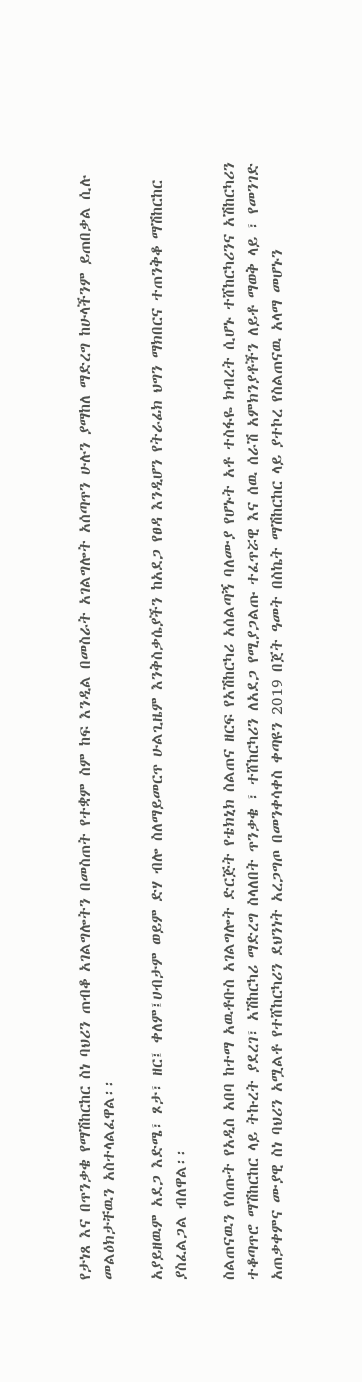የታነጸ እና በጥንቃቄ የማሽከርከር ስነ ባህሪን ጠብቆ አገልግሎትን በመስጠት የተቋም ስም ከፍ እንዲል በመስራት አገልግሎት አሰጣጥን ሁሉን ያማከለ ማድረግ ከሁላችንም ይጠበቃል ሲሉ መልዕክታቸዉን አስተላልፈዋል፡፡

አያይዘዉም አደጋ እድሜ፣ ጾታ፣ ዘር፤ ቀለም፤ሀብታም ወይም ድሃ ብሎ ስለማይመርጥ ሁልጊዜም እንቅስቃሴያችን ከአደጋ የፀዳ እንዲሆን የትራፊክ ህግን ማክበርና ተጠንቅቆ ማሽከርከር ያስፈልጋል ብለዋል፡፡

ስልጠናዉን የሰጡት የአዲስ አበባ ከተማ አዉቶቡስ አገልግሎት ድርጅት የቴክኒክ ስልጠና ዘርፍ የአሽከርካሪ አሰልጣኝ ባለሙያ የሆኑት አቶ ተስፋዬ ክብረት ሲሆኑ ተሸከርካሪንና አሽከርካሪን ተቆጣጥሮ ማሽከርከር ላይ ትኩረት ያደረገ፣ አሽከርካሪ ማድረግ ስላለበት ጥንቃቄ ፣ ተሸከርካሪን ለአደጋ የሚያጋልጡ ተፈጥሯዊ እና ሰዉ ሰራሽ አምክንያቶችን ለይቶ ማወቅ ላይ ፣ የመንገድ አጠቃቀምና ሙያዊ ስነ ባህሪን አሟልቶ የተሸከርካሪን ደህንነት አረጋግጦ በመንቀሳቀስ ቀጣዩን 2019 በጀት ዓመት በስኬት ማሽከርከር ላይ ያተኮረ የስልጠናዉ አላማ መሆኑን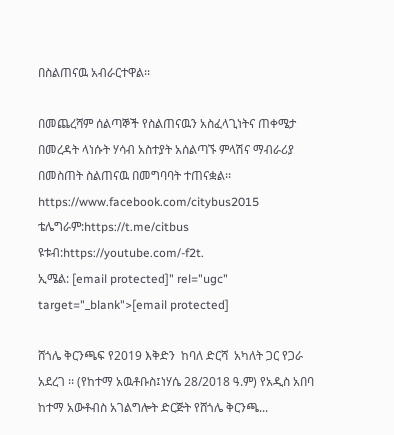በስልጠናዉ አብራርተዋል፡፡

በመጨረሻም ሰልጣኞች የስልጠናዉን አስፈላጊነትና ጠቀሜታ በመረዳት ላነሱት ሃሳብ አስተያት አሰልጣኙ ምላሽና ማብራሪያ በመስጠት ስልጠናዉ በመግባባት ተጠናቋል፡፡
https://www.facebook.com/citybus2015
ቴሌግራም:https://t.me/citbus
ዩቱብ:https://youtube.com/-f2t.
ኢሜል: [email protected]" rel="ugc" target="_blank">[email protected]

ሸጎሌ ቅርንጫፍ የ2019 እቅድን  ከባለ ድርሻ  አካለት ጋር የጋራ አደረገ ፡፡ (የከተማ አዉቶቡስ፤ነሃሴ 28/2018 ዓ.ም) የአዲስ አበባ ከተማ አውቶብስ አገልግሎት ድርጅት የሸጎሌ ቅርንጫ...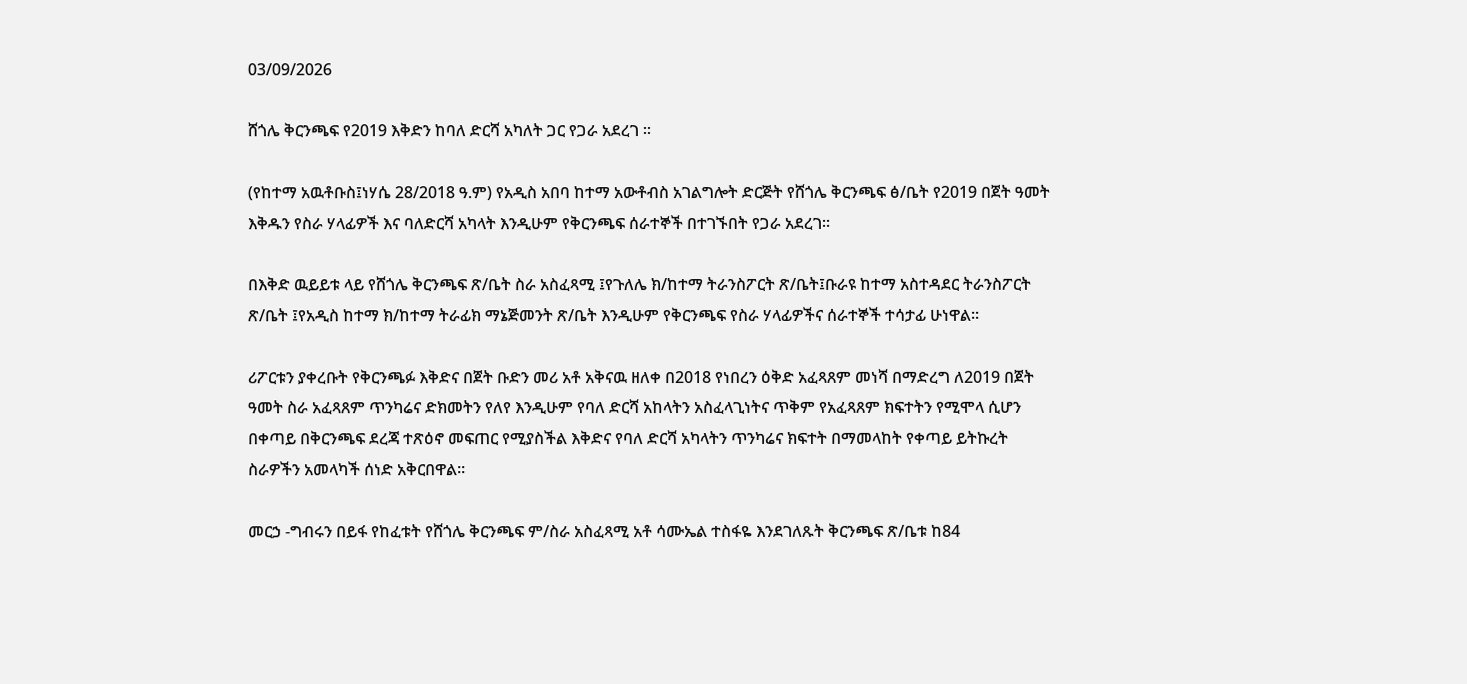03/09/2026

ሸጎሌ ቅርንጫፍ የ2019 እቅድን ከባለ ድርሻ አካለት ጋር የጋራ አደረገ ፡፡

(የከተማ አዉቶቡስ፤ነሃሴ 28/2018 ዓ.ም) የአዲስ አበባ ከተማ አውቶብስ አገልግሎት ድርጅት የሸጎሌ ቅርንጫፍ ፅ/ቤት የ2019 በጀት ዓመት እቅዱን የስራ ሃላፊዎች እና ባለድርሻ አካላት እንዲሁም የቅርንጫፍ ሰራተኞች በተገኙበት የጋራ አደረገ።

በእቅድ ዉይይቱ ላይ የሸጎሌ ቅርንጫፍ ጽ/ቤት ስራ አስፈጻሚ ፤የጉለሌ ክ/ከተማ ትራንስፖርት ጽ/ቤት፤ቡራዩ ከተማ አስተዳደር ትራንስፖርት ጽ/ቤት ፤የአዲስ ከተማ ክ/ከተማ ትራፊክ ማኔጅመንት ጽ/ቤት እንዲሁም የቅርንጫፍ የስራ ሃላፊዎችና ሰራተኞች ተሳታፊ ሁነዋል፡፡

ሪፖርቱን ያቀረቡት የቅርንጫፉ እቅድና በጀት ቡድን መሪ አቶ አቅናዉ ዘለቀ በ2018 የነበረን ዕቅድ አፈጻጸም መነሻ በማድረግ ለ2019 በጀት ዓመት ስራ አፈጻጸም ጥንካሬና ድክመትን የለየ እንዲሁም የባለ ድርሻ አከላትን አስፈላጊነትና ጥቅም የአፈጻጸም ክፍተትን የሚሞላ ሲሆን በቀጣይ በቅርንጫፍ ደረጃ ተጽዕኖ መፍጠር የሚያስችል እቅድና የባለ ድርሻ አካላትን ጥንካሬና ክፍተት በማመላከት የቀጣይ ይትኩረት ስራዎችን አመላካች ሰነድ አቅርበዋል፡፡

መርኃ -ግብሩን በይፋ የከፈቱት የሸጎሌ ቅርንጫፍ ም/ስራ አስፈጻሚ አቶ ሳሙኤል ተስፋዬ እንደገለጹት ቅርንጫፍ ጽ/ቤቱ ከ84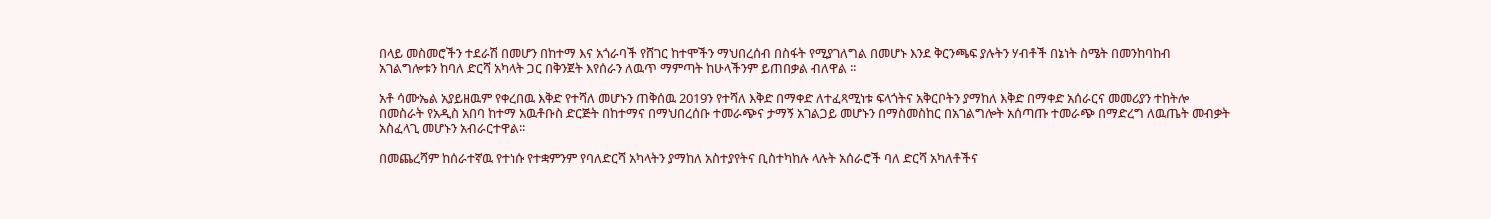በላይ መስመሮችን ተደራሽ በመሆን በከተማ እና አጎራባች የሸገር ከተሞችን ማህበረሰብ በስፋት የሚያገለግል በመሆኑ እንደ ቅርንጫፍ ያሉትን ሃብቶች በኔነት ስሜት በመንከባከብ አገልግሎቱን ከባለ ድርሻ አካላት ጋር በቅንጀት እየሰራን ለዉጥ ማምጣት ከሁላችንም ይጠበቃል ብለዋል ፡፡

አቶ ሳሙኤል አያይዘዉም የቀረበዉ እቅድ የተሻለ መሆኑን ጠቅሰዉ 2019ን የተሻለ እቅድ በማቀድ ለተፈጻሚነቱ ፍላጎትና አቅርቦትን ያማከለ እቅድ በማቀድ አሰራርና መመሪያን ተከትሎ በመስራት የአዲስ አበባ ከተማ አዉቶቡስ ድርጅት በከተማና በማህበረሰቡ ተመራጭና ታማኝ አገልጋይ መሆኑን በማስመስከር በአገልግሎት አሰጣጡ ተመራጭ በማድረግ ለዉጤት መብቃት አስፈላጊ መሆኑን አብራርተዋል፡፡

በመጨረሻም ከሰራተኛዉ የተነሱ የተቋምንም የባለድርሻ አካላትን ያማከለ አስተያየትና ቢስተካከሉ ላሉት አሰራሮች ባለ ድርሻ አካለቶችና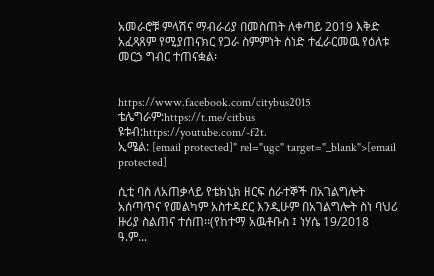አመራሮቹ ምላሽና ማብራሪያ በመስጠት ለቀጣይ 2019 እቅድ አፈጻጸም የሚያጠናክር የጋራ ስምምነት ሰነድ ተፈራርመዉ የዕለቱ መርኃ ግብር ተጠናቋል፡


https://www.facebook.com/citybus2015
ቴሌግራም:https://t.me/citbus
ዩቱብ:https://youtube.com/-f2t.
ኢሜል: [email protected]" rel="ugc" target="_blank">[email protected]

ሲቲ ባስ ለአጠቃላይ የቴክኒክ ዘርፍ ሰራተኞች በአገልግሎት አሰጣጥና የመልካም አስተዳደር እንዲሁም በአገልግሎት ስነ ባህሪ ዙሪያ ስልጠና ተሰጠ፡፡(የከተማ አዉቶቡስ ፤ ነሃሴ 19/2018 ዓ.ም...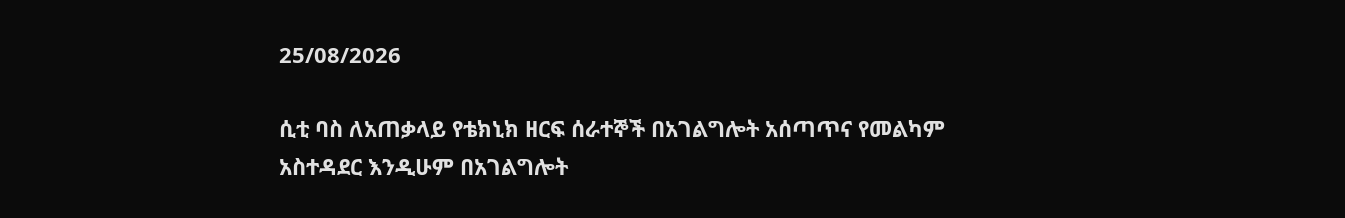25/08/2026

ሲቲ ባስ ለአጠቃላይ የቴክኒክ ዘርፍ ሰራተኞች በአገልግሎት አሰጣጥና የመልካም አስተዳደር እንዲሁም በአገልግሎት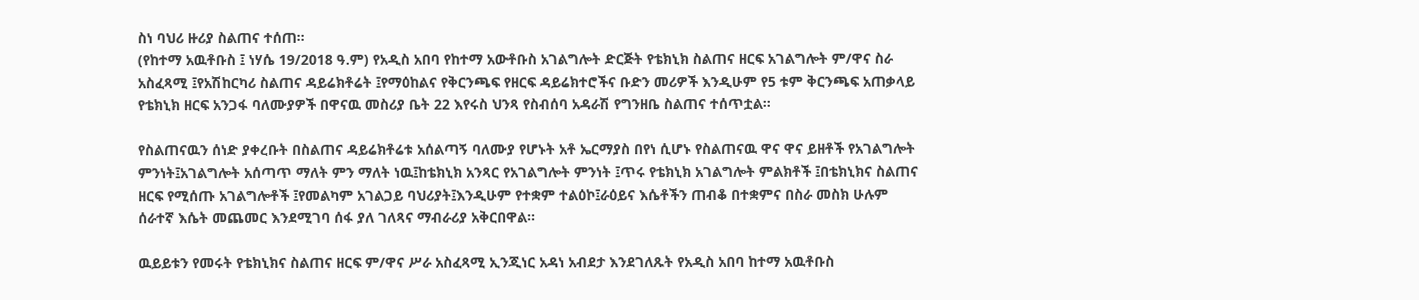ስነ ባህሪ ዙሪያ ስልጠና ተሰጠ፡፡
(የከተማ አዉቶቡስ ፤ ነሃሴ 19/2018 ዓ.ም) የአዲስ አበባ የከተማ አውቶቡስ አገልግሎት ድርጅት የቴክኒክ ስልጠና ዘርፍ አገልግሎት ም/ዋና ስራ አስፈጻሚ ፤የአሽከርካሪ ስልጠና ዳይሬክቶሬት ፤የማዕከልና የቅርንጫፍ የዘርፍ ዳይሬክተሮችና ቡድን መሪዎች እንዲሁም የ5 ቱም ቅርንጫፍ አጠቃላይ የቴክኒክ ዘርፍ አንጋፋ ባለሙያዎች በዋናዉ መስሪያ ቤት 22 እየሩስ ህንጻ የስብሰባ አዳራሽ የግንዘቤ ስልጠና ተሰጥቷል፡፡

የስልጠናዉን ሰነድ ያቀረቡት በስልጠና ዳይሬክቶሬቱ አሰልጣኝ ባለሙያ የሆኑት አቶ ኤርማያስ በየነ ሲሆኑ የስልጠናዉ ዋና ዋና ይዘቶች የአገልግሎት ምንነት፤አገልግሎት አሰጣጥ ማለት ምን ማለት ነዉ፤ከቴክኒክ አንጻር የአገልግሎት ምንነት ፤ጥሩ የቴክኒክ አገልግሎት ምልክቶች ፤በቴክኒክና ስልጠና ዘርፍ የሚሰጡ አገልግሎቶች ፤የመልካም አገልጋይ ባህሪያት፤እንዲሁም የተቋም ተልዕኮ፤ራዕይና እሴቶችን ጠብቆ በተቋምና በስራ መስክ ሁሉም ሰራተኛ እሴት መጨመር እንደሚገባ ሰፋ ያለ ገለጻና ማብራሪያ አቅርበዋል፡፡

ዉይይቱን የመሩት የቴክኒክና ስልጠና ዘርፍ ም/ዋና ሥራ አስፈጻሚ ኢንጂነር አዳነ አብደታ እንደገለጹት የአዲስ አበባ ከተማ አዉቶቡስ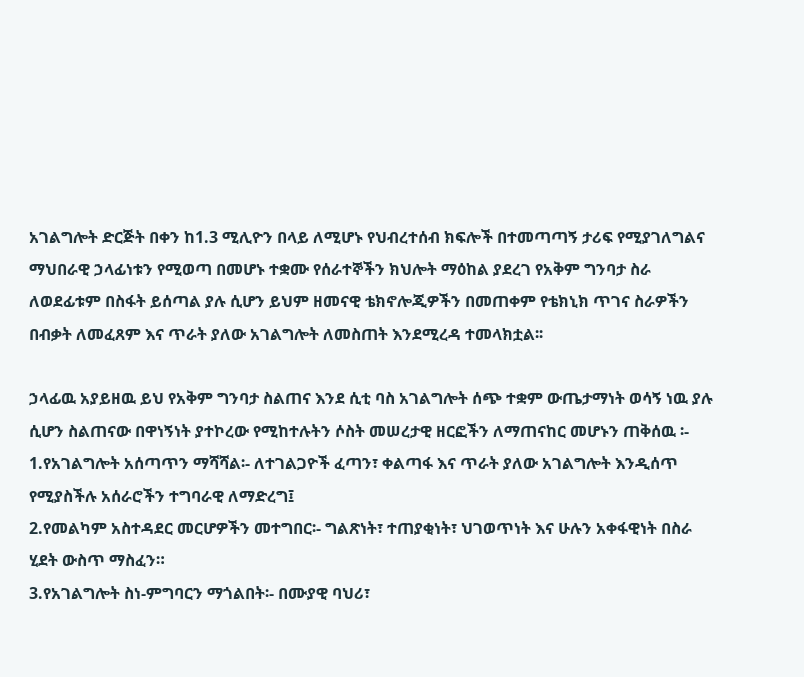አገልግሎት ድርጅት በቀን ከ1.3 ሚሊዮን በላይ ለሚሆኑ የህብረተሰብ ክፍሎች በተመጣጣኝ ታሪፍ የሚያገለግልና ማህበራዊ ኃላፊነቱን የሚወጣ በመሆኑ ተቋሙ የሰራተኞችን ክህሎት ማዕከል ያደረገ የአቅም ግንባታ ስራ ለወደፊቱም በስፋት ይሰጣል ያሉ ሲሆን ይህም ዘመናዊ ቴክኖሎጂዎችን በመጠቀም የቴክኒክ ጥገና ስራዎችን በብቃት ለመፈጸም እና ጥራት ያለው አገልግሎት ለመስጠት እንደሚረዳ ተመላክቷል፡፡

ኃላፊዉ አያይዘዉ ይህ የአቅም ግንባታ ስልጠና እንደ ሲቲ ባስ አገልግሎት ሰጭ ተቋም ውጤታማነት ወሳኝ ነዉ ያሉ ሲሆን ስልጠናው በዋነኝነት ያተኮረው የሚከተሉትን ሶስት መሠረታዊ ዘርፎችን ለማጠናከር መሆኑን ጠቅሰዉ ፡-
1.የአገልግሎት አሰጣጥን ማሻሻል፡- ለተገልጋዮች ፈጣን፣ ቀልጣፋ እና ጥራት ያለው አገልግሎት እንዲሰጥ የሚያስችሉ አሰራሮችን ተግባራዊ ለማድረግ፤
2.የመልካም አስተዳደር መርሆዎችን መተግበር፡- ግልጽነት፣ ተጠያቂነት፣ ህገወጥነት እና ሁሉን አቀፋዊነት በስራ ሂደት ውስጥ ማስፈን።
3.የአገልግሎት ስነ-ምግባርን ማጎልበት፡- በሙያዊ ባህሪ፣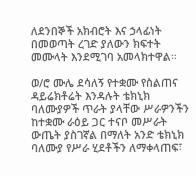ለደንበኞች አክብሮት እና ኃላፊነት በመወጣት ረገድ ያለውን ክፍተት መሙላት እንደሚገባ አመላክተዋል፡፡

ወ/ሮ ሙሌ ደሳለኝ የተቋሙ የስልጠና ዳይሬክቶሬት እንዳሉት ቴክኒክ ባለሙያዎች ጥራት ያላቸው ሥራዎንችን ከተቋሙ ራዕይ ጋር ተናቦ መሥራት ውጤት ያስገኛል በማለት አንድ ቴክኒክ ባለሙያ የሥራ ሂደቶችን ለማቀላጠፍ፣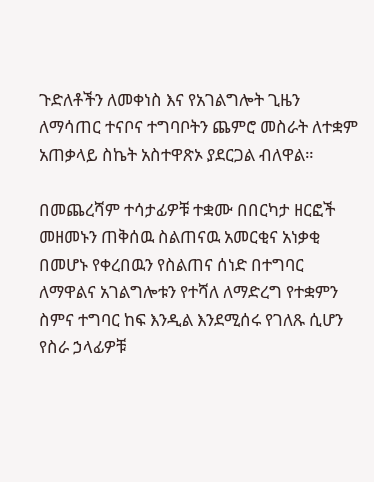ጉድለቶችን ለመቀነስ እና የአገልግሎት ጊዜን ለማሳጠር ተናቦና ተግባቦትን ጨምሮ መስራት ለተቋም አጠቃላይ ስኬት አስተዋጽኦ ያደርጋል ብለዋል።

በመጨረሻም ተሳታፊዎቹ ተቋሙ በበርካታ ዘርፎች መዘመኑን ጠቅሰዉ ስልጠናዉ አመርቂና አነቃቂ በመሆኑ የቀረበዉን የስልጠና ሰነድ በተግባር ለማዋልና አገልግሎቱን የተሻለ ለማድረግ የተቋምን ስምና ተግባር ከፍ እንዲል እንደሚሰሩ የገለጹ ሲሆን የስራ ኃላፊዎቹ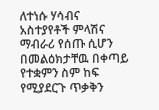ለተነሱ ሃሳብና አስተያየቶች ምላሽና ማብራሪ የሰጡ ሲሆን በመልዕክታቸዉ በቀጣይ የተቋምን ስም ከፍ የሚያደርጉ ጥቃቅን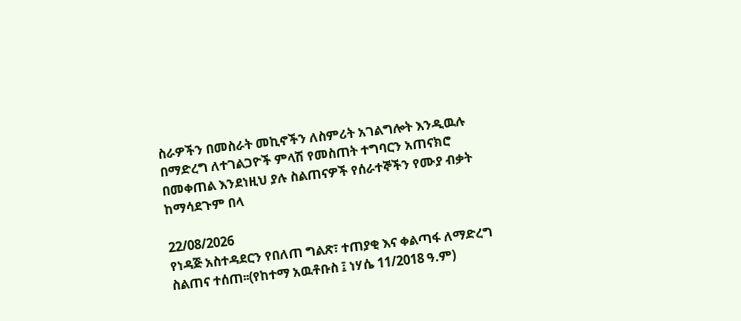ስራዎችን በመስራት መኪኖችን ለስምሪት አገልግሎት እንዲዉሉ በማድረግ ለተገልጋዮች ምላሽ የመስጠት ተግባርን አጠናክሮ በመቀጠል እንደነዚህ ያሉ ስልጠናዎች የሰራተኞችን የሙያ ብቃት ከማሳደጉም በላ

22/08/2026
የነዳጅ አስተዳደርን የበለጠ ግልጽ፣ ተጠያቂ እና ቀልጣፋ ለማድረግ ስልጠና ተሰጠ፡፡(የከተማ አዉቶቡስ ፤ ነሃሴ 11/2018 ዓ.ም)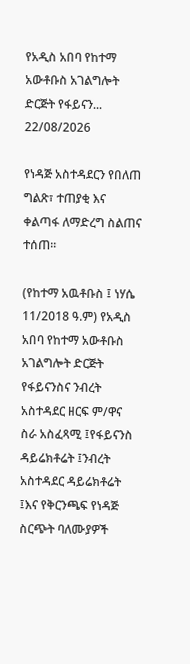የአዲስ አበባ የከተማ አውቶቡስ አገልግሎት ድርጅት የፋይናን...
22/08/2026

የነዳጅ አስተዳደርን የበለጠ ግልጽ፣ ተጠያቂ እና ቀልጣፋ ለማድረግ ስልጠና ተሰጠ፡፡

(የከተማ አዉቶቡስ ፤ ነሃሴ 11/2018 ዓ.ም) የአዲስ አበባ የከተማ አውቶቡስ አገልግሎት ድርጅት የፋይናንስና ንብረት አስተዳደር ዘርፍ ም/ዋና ስራ አስፈጻሚ ፤የፋይናንስ ዳይሬክቶሬት ፤ንብረት አስተዳደር ዳይሬክቶሬት ፤እና የቅርንጫፍ የነዳጅ ስርጭት ባለሙያዎች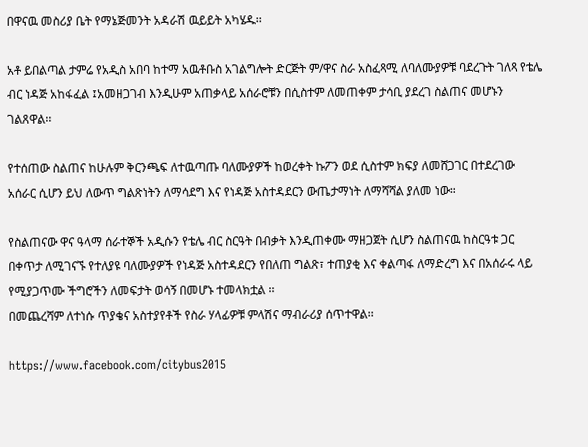በዋናዉ መስሪያ ቤት የማኔጅመንት አዳራሽ ዉይይት አካሄዱ፡፡

አቶ ይበልጣል ታምሬ የአዲስ አበባ ከተማ አዉቶቡስ አገልግሎት ድርጅት ም/ዋና ስራ አስፈጻሚ ለባለሙያዎቹ ባደረጉት ገለጻ የቴሌ ብር ነዳጅ አከፋፈል ፤አመዘጋገብ እንዲሁም አጠቃላይ አሰራሮቹን በሲስተም ለመጠቀም ታሳቢ ያደረገ ስልጠና መሆኑን ገልጸዋል፡፡

የተሰጠው ስልጠና ከሁሉም ቅርንጫፍ ለተዉጣጡ ባለሙያዎች ከወረቀት ኩፖን ወደ ሲስተም ክፍያ ለመሸጋገር በተደረገው አሰራር ሲሆን ይህ ለውጥ ግልጽነትን ለማሳደግ እና የነዳጅ አስተዳደርን ውጤታማነት ለማሻሻል ያለመ ነው።

የስልጠናው ዋና ዓላማ ሰራተኞች አዲሱን የቴሌ ብር ስርዓት በብቃት እንዲጠቀሙ ማዘጋጀት ሲሆን ስልጠናዉ ከስርዓቱ ጋር በቀጥታ ለሚገናኙ የተለያዩ ባለሙያዎች የነዳጅ አስተዳደርን የበለጠ ግልጽ፣ ተጠያቂ እና ቀልጣፋ ለማድረግ እና በአሰራሩ ላይ የሚያጋጥሙ ችግሮችን ለመፍታት ወሳኝ በመሆኑ ተመላክቷል ፡፡
በመጨረሻም ለተነሱ ጥያቄና አስተያየቶች የስራ ሃላፊዎቹ ምላሽና ማብራሪያ ሰጥተዋል፡፡

https://www.facebook.com/citybus2015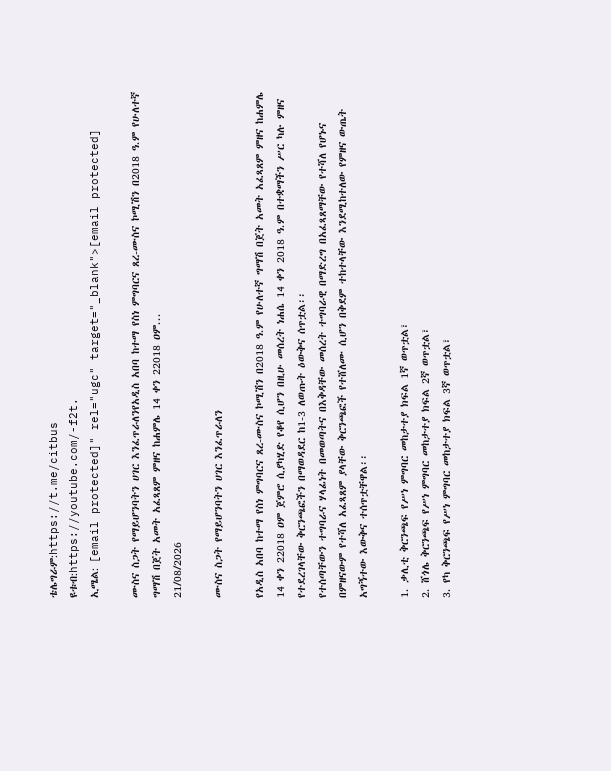ቴሌግራም:https://t.me/citbus
ዩቱብ:https://youtube.com/-f2t.
ኢሜል: [email protected]" rel="ugc" target="_blank">[email protected]

ሙስና ስጋት የማይሆንባትን ሀገር እንፈጥራለንየአዲስ አበባ ከተማ የስነ ምግባርና ጸረ-ሙስና ኮሚሽን በ2018 ዓ.ም የሁለተኛ ግማሽ በጀት አመት አፈጻጸም ምዘና ከሐምሌ 14 ቀን 22018 ዐም...
21/08/2026

ሙስና ስጋት የማይሆንባትን ሀገር እንፈጥራለን

የአዲስ አበባ ከተማ የስነ ምግባርና ጸረ-ሙስና ኮሚሽን በ2018 ዓ.ም የሁለተኛ ግማሽ በጀት አመት አፈጻጸም ምዘና ከሐምሌ 14 ቀን 22018 ዐም ጀምሮ ሲያካሂድ የቆየ ሲሆን በዚሁ መሰረት ነሐሴ 14 ቀን 2018 ዓ.ም በተቋማችን ሥር ካሉ ምዘና የተደረገላቸው ቅርንጫፎችን በማወዳደር ከ1-3 ለወጡት ዕውቅና ሰጥቷል፡፡
የተሰጣቸውን ተግባራና ሃላፊነት በመወጣትና በእቅዳቸው መሰረት ተግባራዊ በማድረግ በአፈጻጸማቸው የተሻለ የሆኑና በምዘናውም የተሻለ አፈጻጸም ያላቸው ቅርንጫፎች የተሸለሙ ሲሆን በቅደም ተከተላቸው እንደሚከተለው የምዘና ውጤት አግኝተው እውቅና ተሰጥቷቸዋል፡፡

1. ቃሊቲ ቅርንጫፍ የሥነ ምግባር መከታተያ ክፍል 1ኛ ወጥቷል፣
2. ሸጎሌ ቅርንጫፍ የሥነ ምግባር መከታተያ ክፍል 2ኛ ወጥቷል፣
3. የካ ቅርንጫፍ የሥነ ምግባር መከታተያ ክፍል 3ኛ ወጥቷል፣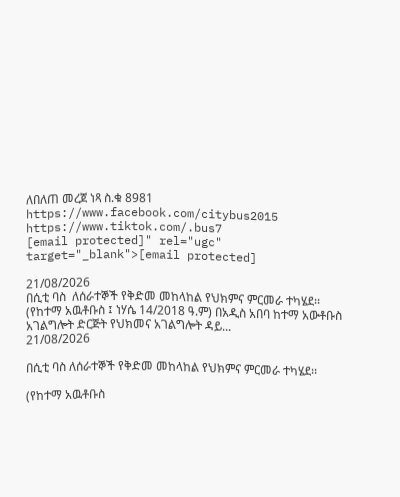ለበለጠ መረጀ ነጻ ስ.ቁ 8981
https://www.facebook.com/citybus2015
https://www.tiktok.com/.bus7
[email protected]" rel="ugc" target="_blank">[email protected]

21/08/2026
በሲቲ ባስ  ለሰራተኞች የቅድመ መከላከል የህክምና ምርመራ ተካሄደ፡፡(የከተማ አዉቶቡስ ፤ ነሃሴ 14/2018 ዓ.ም) በአዲስ አበባ ከተማ አውቶቡስ አገልግሎት ድርጅት የህክመና አገልግሎት ዳይ...
21/08/2026

በሲቲ ባስ ለሰራተኞች የቅድመ መከላከል የህክምና ምርመራ ተካሄደ፡፡

(የከተማ አዉቶቡስ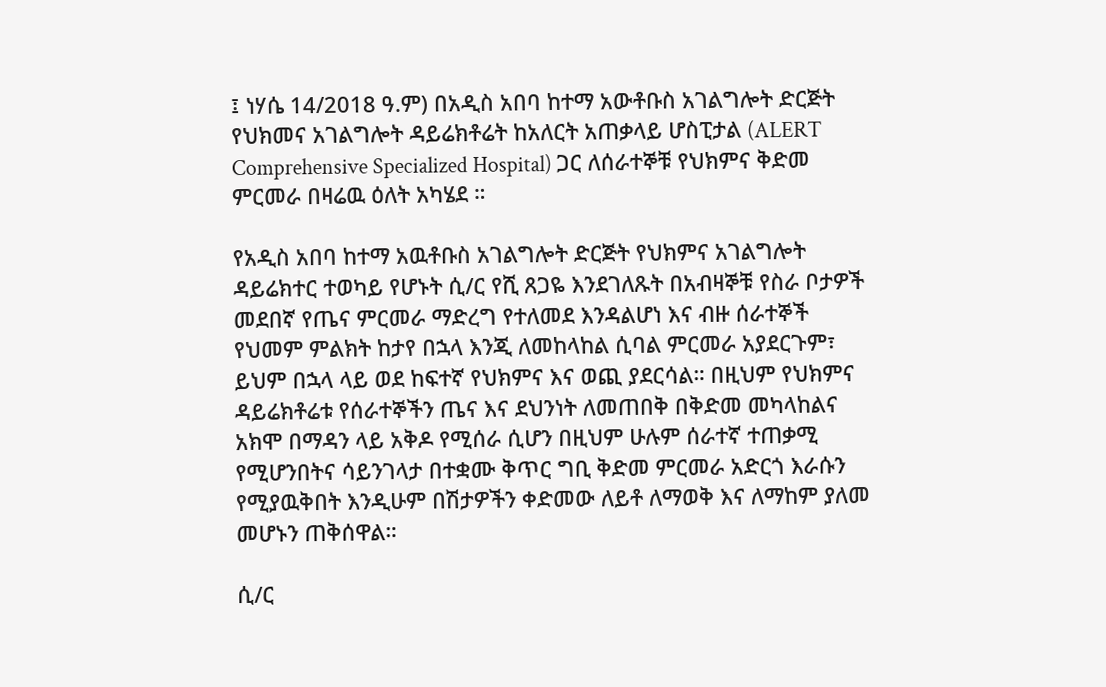፤ ነሃሴ 14/2018 ዓ.ም) በአዲስ አበባ ከተማ አውቶቡስ አገልግሎት ድርጅት የህክመና አገልግሎት ዳይሬክቶሬት ከአለርት አጠቃላይ ሆስፒታል (ALERT Comprehensive Specialized Hospital) ጋር ለሰራተኞቹ የህክምና ቅድመ ምርመራ በዛሬዉ ዕለት አካሄደ ።

የአዲስ አበባ ከተማ አዉቶቡስ አገልግሎት ድርጅት የህክምና አገልግሎት ዳይሬክተር ተወካይ የሆኑት ሲ/ር የሺ ጸጋዬ እንደገለጹት በአብዛኞቹ የስራ ቦታዎች መደበኛ የጤና ምርመራ ማድረግ የተለመደ እንዳልሆነ እና ብዙ ሰራተኞች የህመም ምልክት ከታየ በኋላ እንጂ ለመከላከል ሲባል ምርመራ አያደርጉም፣ ይህም በኋላ ላይ ወደ ከፍተኛ የህክምና እና ወጪ ያደርሳል። በዚህም የህክምና ዳይሬክቶሬቱ የሰራተኞችን ጤና እና ደህንነት ለመጠበቅ በቅድመ መካላከልና አክሞ በማዳን ላይ አቅዶ የሚሰራ ሲሆን በዚህም ሁሉም ሰራተኛ ተጠቃሚ የሚሆንበትና ሳይንገላታ በተቋሙ ቅጥር ግቢ ቅድመ ምርመራ አድርጎ እራሱን የሚያዉቅበት እንዲሁም በሽታዎችን ቀድመው ለይቶ ለማወቅ እና ለማከም ያለመ መሆኑን ጠቅሰዋል።

ሲ/ር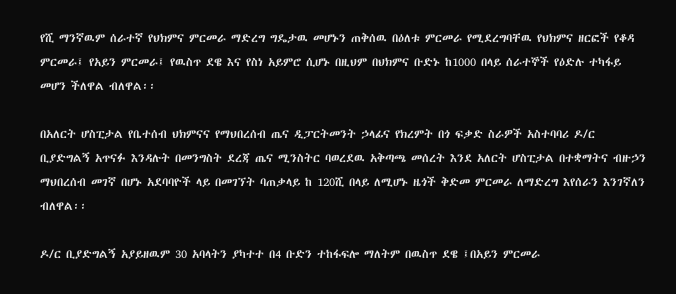የሺ ማንኛዉም ሰራተኛ የህክምና ምርመራ ማድረግ ግዴታዉ መሆኑን ጠቅሰዉ በዕለቱ ምርመራ የሚደረግባቸዉ የህክምና ዘርፎች የቆዳ ምርመራ፤ የአይን ምርመራ፤ የዉስጥ ደዌ እና የስነ አይምሮ ሲሆኑ በዚህም በህክምና ቡድኑ ከ1000 በላይ ሰራተኞች የዕድሉ ተካፋይ መሆን ችለዋል ብለዋል፡፡

በአለርት ሆስፒታል የቤተሰብ ህክምናና የማህበረሰብ ጤና ዲፓርትመንት ኃላፊና የክረምት በጎ ፍቃድ ስራዎች አስተባባሪ ዶ/ር ቢያድግልኝ አጥናፉ እንዳሉት በመንግስት ደረጃ ጤና ሚንስትር ባወረደዉ አቅጣጫ መሰረት እንደ አለርት ሆስፒታል በተቋማትና ብዙኃን ማህበረሰብ መገኛ በሆኑ አደባባዮች ላይ በመገኘት ባጠቃላይ ከ 120ሺ በላይ ለሚሆኑ ዜጎች ቅድመ ምርመራ ለማድረግ እየሰራን እንገኛለን ብለዋል፡፡

ዶ/ር ቢያድግልኝ አያይዘዉም 30 አባላትን ያካተተ በ4 ቡድን ተከፋፍሎ ማለትም በዉስጥ ደዌ ፤በአይን ምርመራ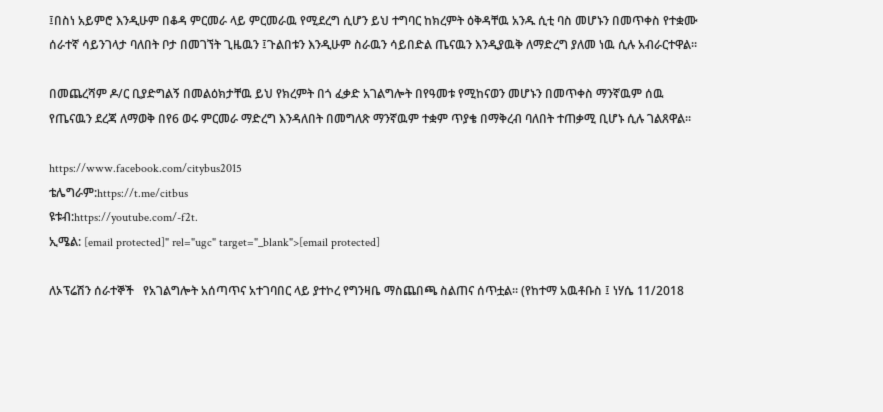፤በስነ አይምሮ እንዲሁም በቆዳ ምርመራ ላይ ምርመራዉ የሚደረግ ሲሆን ይህ ተግባር ከክረምት ዕቅዳቸዉ አንዱ ሲቲ ባስ መሆኑን በመጥቀስ የተቋሙ ሰራተኛ ሳይንገላታ ባለበት ቦታ በመገኘት ጊዜዉን ፤ጉልበቱን እንዲሁም ስራዉን ሳይበድል ጤናዉን እንዲያዉቅ ለማድረግ ያለመ ነዉ ሲሉ አብራርተዋል፡፡

በመጨረሻም ዶ/ር ቢያድግልኝ በመልዕክታቸዉ ይህ የክረምት በጎ ፈቃድ አገልግሎት በየዓመቱ የሚከናወን መሆኑን በመጥቀስ ማንኛዉም ሰዉ የጤናዉን ደረጃ ለማወቅ በየ6 ወሩ ምርመራ ማድረግ እንዳለበት በመግለጽ ማንኛዉም ተቋም ጥያቄ በማቅረብ ባለበት ተጠቃሚ ቢሆኑ ሲሉ ገልጸዋል፡፡

https://www.facebook.com/citybus2015
ቴሌግራም:https://t.me/citbus
ዩቱብ:https://youtube.com/-f2t.
ኢሜል: [email protected]" rel="ugc" target="_blank">[email protected]

ለኦፕሬሽን ሰራተኞች   የአገልግሎት አሰጣጥና አተገባበር ላይ ያተኮረ የግንዛቤ ማስጨበጫ ስልጠና ሰጥቷል። (የከተማ አዉቶቡስ ፤ ነሃሴ 11/2018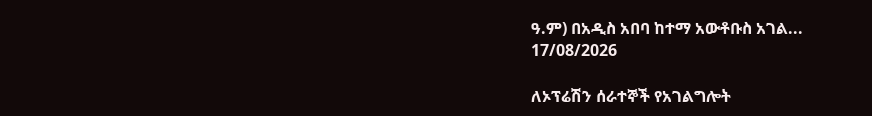ዓ.ም) በአዲስ አበባ ከተማ አውቶቡስ አገል...
17/08/2026

ለኦፕሬሽን ሰራተኞች የአገልግሎት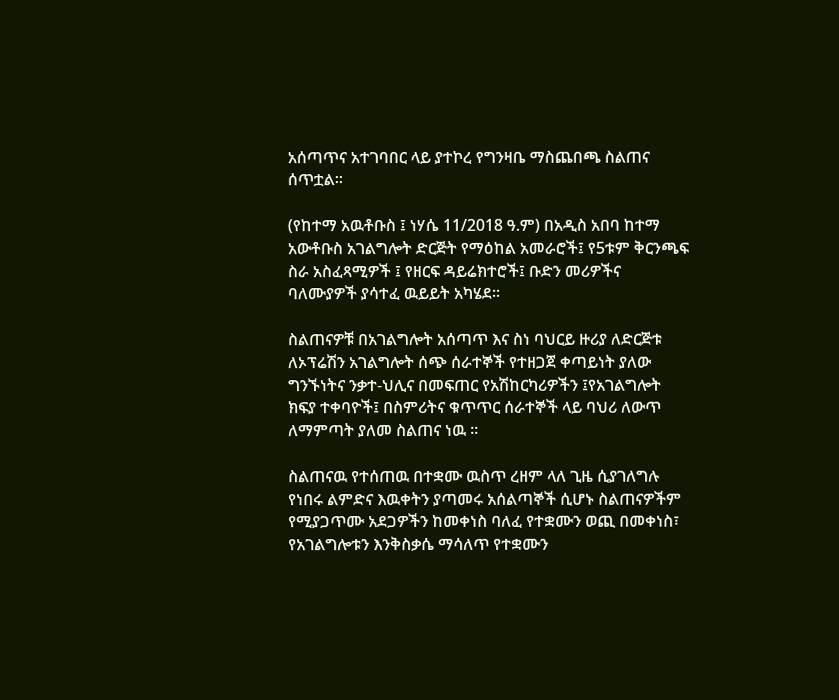አሰጣጥና አተገባበር ላይ ያተኮረ የግንዛቤ ማስጨበጫ ስልጠና ሰጥቷል።

(የከተማ አዉቶቡስ ፤ ነሃሴ 11/2018 ዓ.ም) በአዲስ አበባ ከተማ አውቶቡስ አገልግሎት ድርጅት የማዕከል አመራሮች፤ የ5ቱም ቅርንጫፍ ስራ አስፈጻሚዎች ፤ የዘርፍ ዳይሬክተሮች፤ ቡድን መሪዎችና ባለሙያዎች ያሳተፈ ዉይይት አካሄደ።

ስልጠናዎቹ በአገልግሎት አሰጣጥ እና ስነ ባህርይ ዙሪያ ለድርጅቱ ለኦፕሬሽን አገልግሎት ሰጭ ሰራተኞች የተዘጋጀ ቀጣይነት ያለው ግንኙነትና ንቃተ-ህሊና በመፍጠር የአሽከርካሪዎችን ፤የአገልግሎት ክፍያ ተቀባዮች፤ በስምሪትና ቁጥጥር ሰራተኞች ላይ ባህሪ ለውጥ ለማምጣት ያለመ ስልጠና ነዉ ።

ስልጠናዉ የተሰጠዉ በተቋሙ ዉስጥ ረዘም ላለ ጊዜ ሲያገለግሉ የነበሩ ልምድና እዉቀትን ያጣመሩ አሰልጣኞች ሲሆኑ ስልጠናዎችም የሚያጋጥሙ አደጋዎችን ከመቀነስ ባለፈ የተቋሙን ወጪ በመቀነስ፣ የአገልግሎቱን እንቅስቃሴ ማሳለጥ የተቋሙን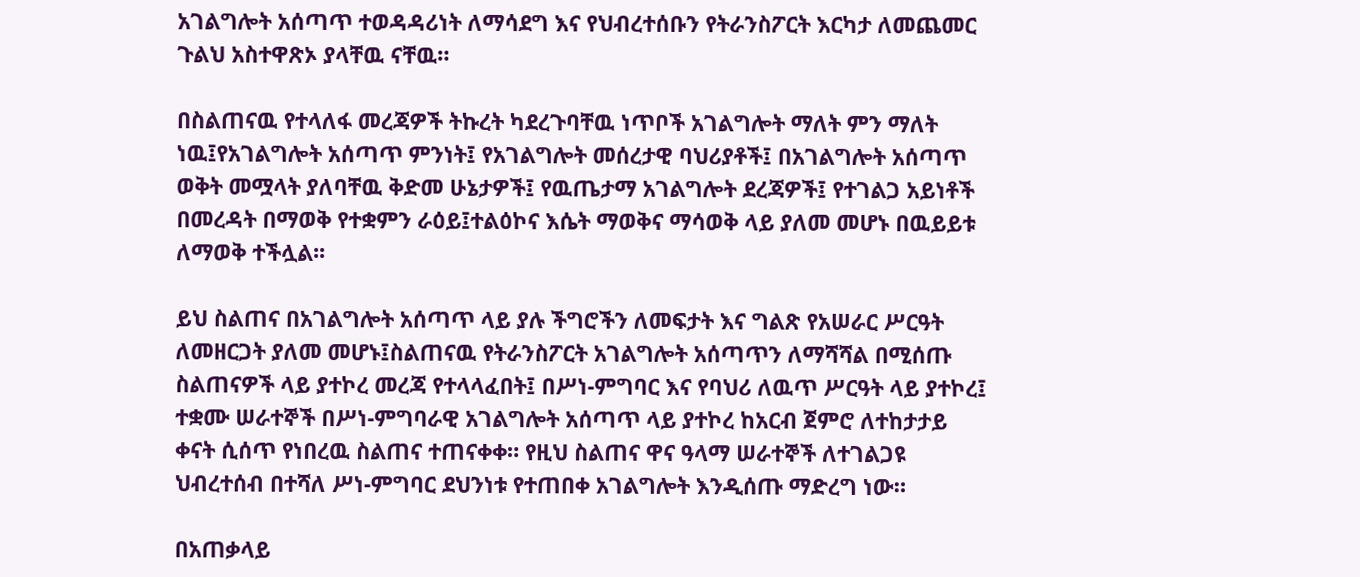አገልግሎት አሰጣጥ ተወዳዳሪነት ለማሳደግ እና የህብረተሰቡን የትራንስፖርት እርካታ ለመጨመር ጉልህ አስተዋጽኦ ያላቸዉ ናቸዉ።

በስልጠናዉ የተላለፋ መረጃዎች ትኩረት ካደረጉባቸዉ ነጥቦች አገልግሎት ማለት ምን ማለት ነዉ፤የአገልግሎት አሰጣጥ ምንነት፤ የአገልግሎት መሰረታዊ ባህሪያቶች፤ በአገልግሎት አሰጣጥ ወቅት መሟላት ያለባቸዉ ቅድመ ሁኔታዎች፤ የዉጤታማ አገልግሎት ደረጃዎች፤ የተገልጋ አይነቶች በመረዳት በማወቅ የተቋምን ራዕይ፤ተልዕኮና እሴት ማወቅና ማሳወቅ ላይ ያለመ መሆኑ በዉይይቱ ለማወቅ ተችሏል፡፡

ይህ ስልጠና በአገልግሎት አሰጣጥ ላይ ያሉ ችግሮችን ለመፍታት እና ግልጽ የአሠራር ሥርዓት ለመዘርጋት ያለመ መሆኑ፤ስልጠናዉ የትራንስፖርት አገልግሎት አሰጣጥን ለማሻሻል በሚሰጡ ስልጠናዎች ላይ ያተኮረ መረጃ የተላላፈበት፤ በሥነ-ምግባር እና የባህሪ ለዉጥ ሥርዓት ላይ ያተኮረ፤ ተቋሙ ሠራተኞች በሥነ-ምግባራዊ አገልግሎት አሰጣጥ ላይ ያተኮረ ከአርብ ጀምሮ ለተከታታይ ቀናት ሲሰጥ የነበረዉ ስልጠና ተጠናቀቀ። የዚህ ስልጠና ዋና ዓላማ ሠራተኞች ለተገልጋዩ ህብረተሰብ በተሻለ ሥነ-ምግባር ደህንነቱ የተጠበቀ አገልግሎት እንዲሰጡ ማድረግ ነው።

በአጠቃላይ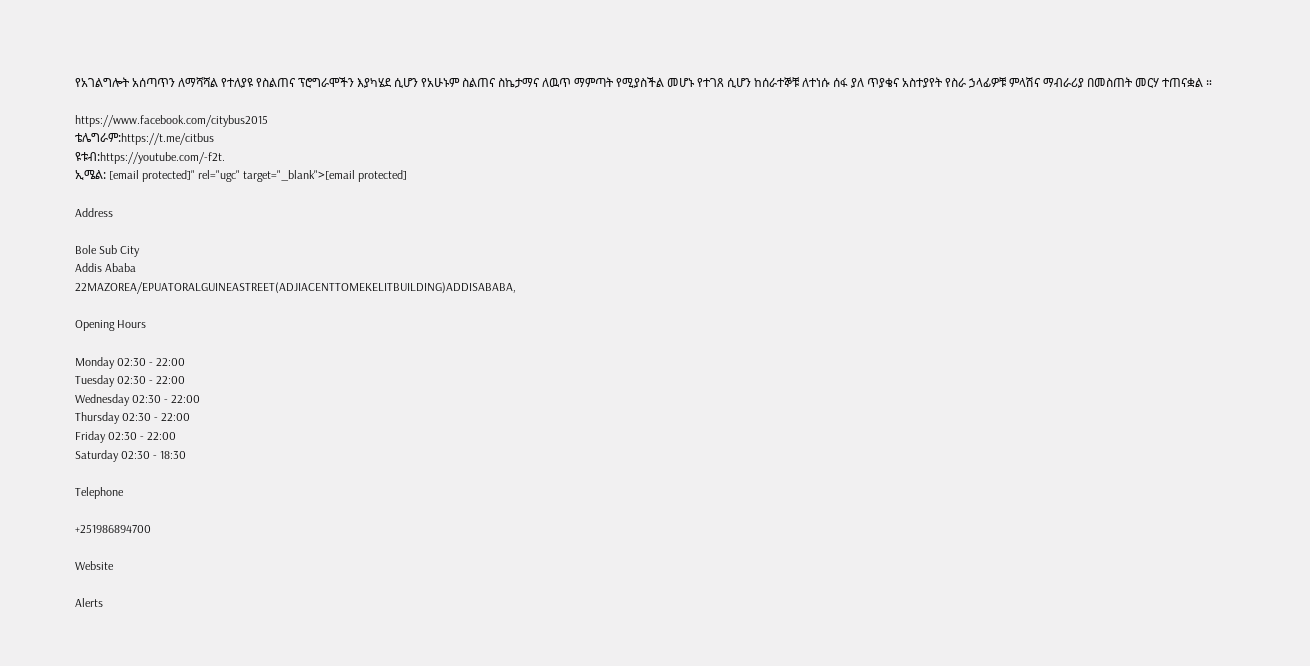የአገልግሎት አሰጣጥን ለማሻሻል የተለያዩ የስልጠና ፕሮግራሞችን እያካሄደ ሲሆን የአሁኑም ስልጠና ስኬታማና ለዉጥ ማምጣት የሚያስችል መሆኑ የተገጸ ሲሆን ከሰራተኞቹ ለተነሱ ሰፋ ያለ ጥያቄና አስተያየት የስራ ኃላፊዎቹ ምላሽና ማብራሪያ በመስጠት መርሃ ተጠናቋል ።

https://www.facebook.com/citybus2015
ቴሌግራም:https://t.me/citbus
ዩቱብ:https://youtube.com/-f2t.
ኢሜል: [email protected]" rel="ugc" target="_blank">[email protected]

Address

Bole Sub City
Addis Ababa
22MAZOREA/EPUATORALGUINEASTREET(ADJIACENTTOMEKELITBUILDING)ADDISABABA,

Opening Hours

Monday 02:30 - 22:00
Tuesday 02:30 - 22:00
Wednesday 02:30 - 22:00
Thursday 02:30 - 22:00
Friday 02:30 - 22:00
Saturday 02:30 - 18:30

Telephone

+251986894700

Website

Alerts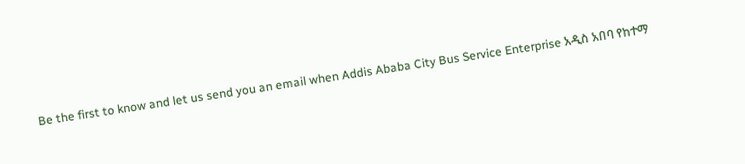Be the first to know and let us send you an email when Addis Ababa City Bus Service Enterprise አዲስ አበባ የከተማ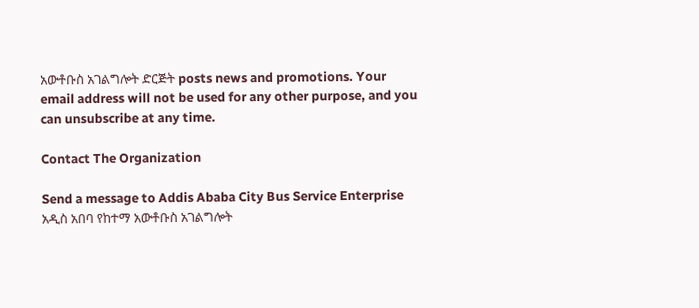አውቶቡስ አገልግሎት ድርጅት posts news and promotions. Your email address will not be used for any other purpose, and you can unsubscribe at any time.

Contact The Organization

Send a message to Addis Ababa City Bus Service Enterprise አዲስ አበባ የከተማ አውቶቡስ አገልግሎት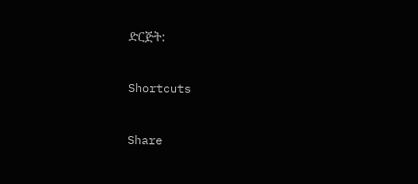ድርጅት:

Shortcuts

Share